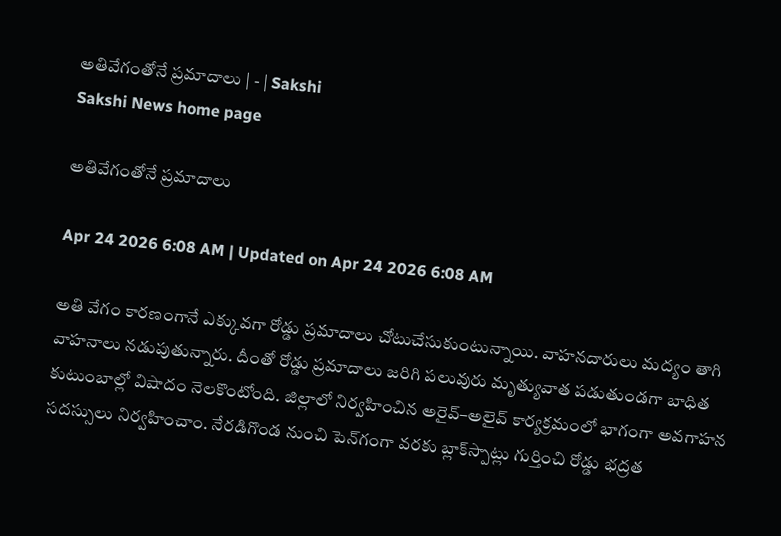అతివేగంతోనే ప్రమాదాలు | - | Sakshi
Sakshi News home page

అతివేగంతోనే ప్రమాదాలు

Apr 24 2026 6:08 AM | Updated on Apr 24 2026 6:08 AM

అతి వేగం కారణంగానే ఎక్కువగా రోడ్డు ప్రమాదాలు చోటుచేసుకుంటున్నాయి. వాహనదారులు మద్యం తాగి వాహనాలు నడుపుతున్నారు. దీంతో రోడ్డు ప్రమాదాలు జరిగి పలువురు మృత్యువాత పడుతుండగా బాధిత కుటుంబాల్లో విషాదం నెలకొంటోంది. జిల్లాలో నిర్వహించిన అరైవ్‌–అలైవ్‌ కార్యక్రమంలో భాగంగా అవగాహన సదస్సులు నిర్వహించాం. నేరడిగొండ నుంచి పెన్‌గంగా వరకు బ్లాక్‌స్పాట్లు గుర్తించి రోడ్డు భద్రత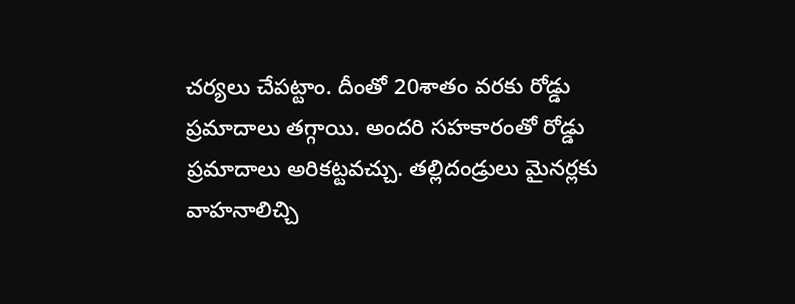చర్యలు చేపట్టాం. దీంతో 20శాతం వరకు రోడ్డు ప్రమాదాలు తగ్గాయి. అందరి సహకారంతో రోడ్డు ప్రమాదాలు అరికట్టవచ్చు. తల్లిదండ్రులు మైనర్లకు వాహనాలిచ్చి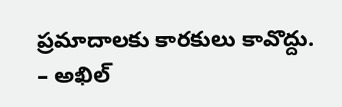ప్రమాదాలకు కారకులు కావొద్దు. – అఖిల్‌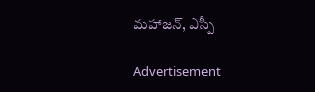మహాజన్‌, ఎస్పీ

Advertisement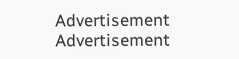Advertisement
Advertisement